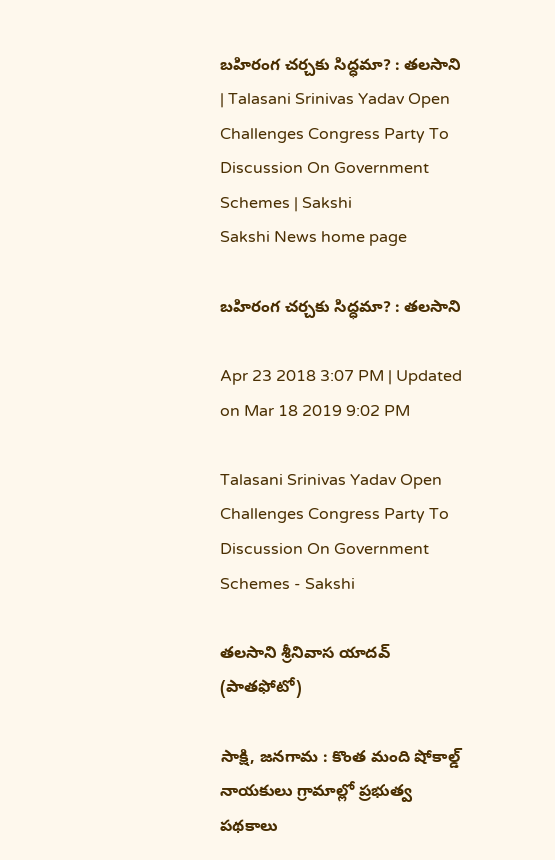బహిరంగ చర్చకు సిద్ధమా? : తలసాని | Talasani Srinivas Yadav Open Challenges Congress Party To Discussion On Government Schemes | Sakshi
Sakshi News home page

బహిరంగ చర్చకు సిద్ధమా? : తలసాని

Apr 23 2018 3:07 PM | Updated on Mar 18 2019 9:02 PM

Talasani Srinivas Yadav Open Challenges Congress Party To Discussion On Government Schemes - Sakshi

తలసాని శ్రీనివాస యాదవ్‌ (పాతఫోటో)

సాక్షి, జనగామ : కొంత మంది షోకాల్డ్‌ నాయకులు గ్రామాల్లో ప్రభుత్వ పథకాలు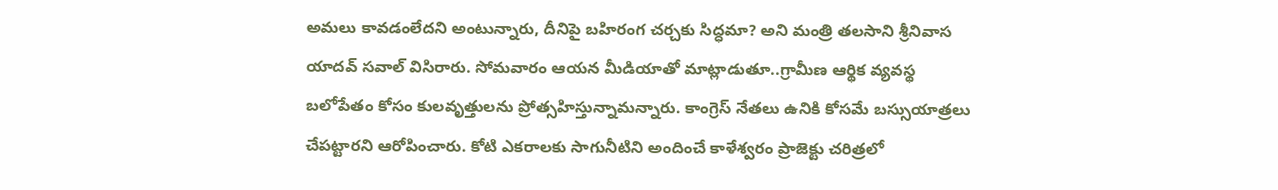అమలు కావడంలేదని అంటున్నారు, దీనిపై బహిరంగ చర్చకు సిద్ధమా? అని మంత్రి తలసాని శ్రీనివాస యాదవ్‌ సవాల్‌ విసిరారు. సోమవారం ఆయన మీడియాతో మాట్లాడుతూ..గ్రామీణ ఆర్థిక వ్యవస్థ బలోపేతం కోసం కులవృత్తులను ప్రోత్సహిస్తున్నామన్నారు. కాంగ్రెస్‌ నేతలు ఉనికి కోసమే బస్సుయాత్రలు చేపట్టారని ఆరోపించారు. కోటి ఎకరాలకు సాగునీటిని అందించే కాళేశ్వరం ప్రాజెక్టు చరిత్రలో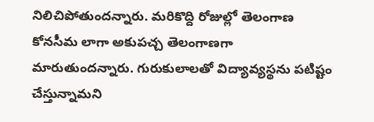నిలిచిపోతుందన్నారు. మరికొద్ది రోజుల్లో తెలంగాణ కోనసీమ లాగా అకుపచ్చ తెలంగాణగా మారుతుందన్నారు. గురుకులాలతో విద్యావ్యస్థను పటిష్టం చేస్తున్నామని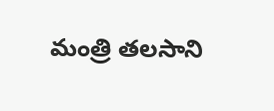మంత్రి తలసాని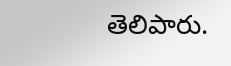తెలిపారు.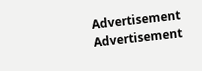Advertisement
Advertisement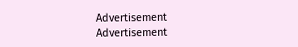Advertisement
Advertisement